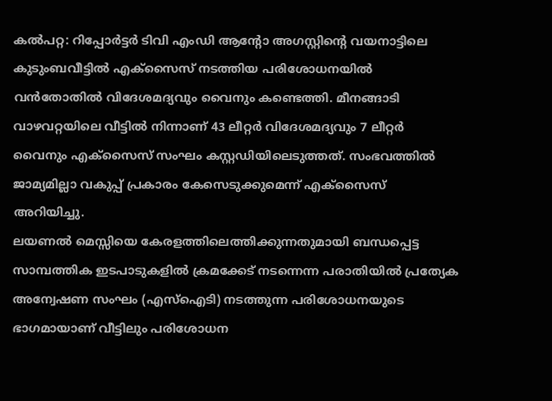കൽപറ്റ: റിപ്പോർട്ടർ ടിവി എംഡി ആന്റോ അഗസ്റ്റിന്റെ വയനാട്ടിലെ കുടുംബവീട്ടിൽ എക്സൈസ് നടത്തിയ പരിശോധനയിൽ വൻതോതിൽ വിദേശമദ്യവും വൈനും കണ്ടെത്തി. മീനങ്ങാടി വാഴവറ്റയിലെ വീട്ടിൽ നിന്നാണ് 43 ലീറ്റർ വിദേശമദ്യവും 7 ലീറ്റർ വൈനും എക്സൈസ് സംഘം കസ്റ്റഡിയിലെടുത്തത്. സംഭവത്തിൽ ജാമ്യമില്ലാ വകുപ്പ് പ്രകാരം കേസെടുക്കുമെന്ന് എക്സൈസ് അറിയിച്ചു.
ലയണൽ മെസ്സിയെ കേരളത്തിലെത്തിക്കുന്നതുമായി ബന്ധപ്പെട്ട സാമ്പത്തിക ഇടപാടുകളിൽ ക്രമക്കേട് നടന്നെന്ന പരാതിയിൽ പ്രത്യേക അന്വേഷണ സംഘം (എസ്ഐടി) നടത്തുന്ന പരിശോധനയുടെ ഭാഗമായാണ് വീട്ടിലും പരിശോധന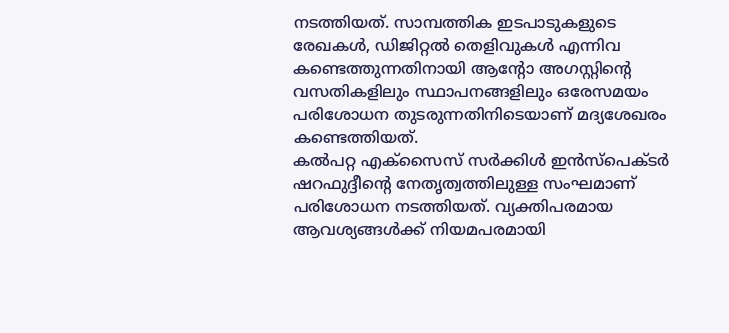നടത്തിയത്. സാമ്പത്തിക ഇടപാടുകളുടെ രേഖകൾ, ഡിജിറ്റൽ തെളിവുകൾ എന്നിവ കണ്ടെത്തുന്നതിനായി ആന്റോ അഗസ്റ്റിന്റെ വസതികളിലും സ്ഥാപനങ്ങളിലും ഒരേസമയം പരിശോധന തുടരുന്നതിനിടെയാണ് മദ്യശേഖരം കണ്ടെത്തിയത്.
കൽപറ്റ എക്സൈസ് സർക്കിൾ ഇൻസ്പെക്ടർ ഷറഫുദ്ദീന്റെ നേതൃത്വത്തിലുള്ള സംഘമാണ് പരിശോധന നടത്തിയത്. വ്യക്തിപരമായ ആവശ്യങ്ങൾക്ക് നിയമപരമായി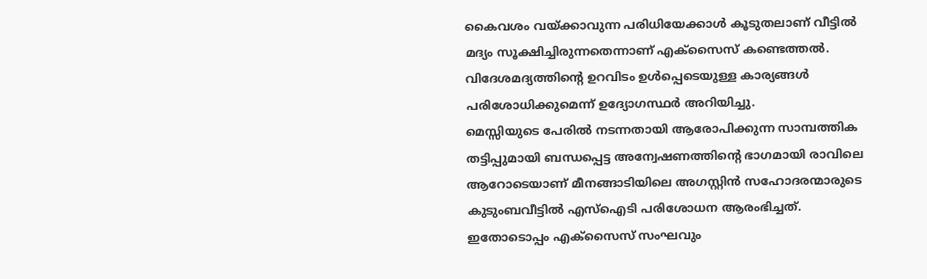കൈവശം വയ്ക്കാവുന്ന പരിധിയേക്കാൾ കൂടുതലാണ് വീട്ടിൽ മദ്യം സൂക്ഷിച്ചിരുന്നതെന്നാണ് എക്സൈസ് കണ്ടെത്തൽ. വിദേശമദ്യത്തിന്റെ ഉറവിടം ഉൾപ്പെടെയുള്ള കാര്യങ്ങൾ പരിശോധിക്കുമെന്ന് ഉദ്യോഗസ്ഥർ അറിയിച്ചു.
മെസ്സിയുടെ പേരിൽ നടന്നതായി ആരോപിക്കുന്ന സാമ്പത്തിക തട്ടിപ്പുമായി ബന്ധപ്പെട്ട അന്വേഷണത്തിന്റെ ഭാഗമായി രാവിലെ ആറോടെയാണ് മീനങ്ങാടിയിലെ അഗസ്റ്റിൻ സഹോദരന്മാരുടെ കുടുംബവീട്ടിൽ എസ്ഐടി പരിശോധന ആരംഭിച്ചത്. ഇതോടൊപ്പം എക്സൈസ് സംഘവും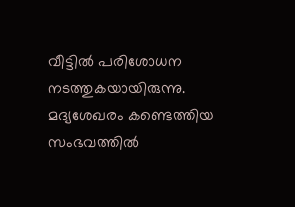വീട്ടിൽ പരിശോധന നടത്തുകയായിരുന്നു. മദ്യശേഖരം കണ്ടെത്തിയ സംഭവത്തിൽ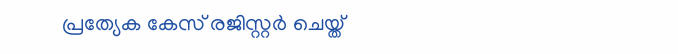പ്രത്യേക കേസ് രജിസ്റ്റർ ചെയ്ത്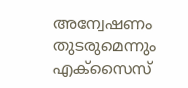അന്വേഷണം തുടരുമെന്നും എക്സൈസ്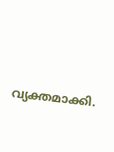വ്യക്തമാക്കി.